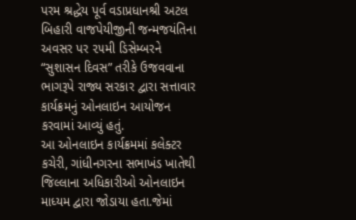પરમ શ્રદ્ધેય પૂર્વ વડાપ્રધાનશ્રી અટલ બિહારી વાજપેયીજીની જન્મજયંતિના અવસર પર ૨૫મી ડિસેમ્બરને “સુશાસન દિવસ” તરીકે ઉજવવાના ભાગરૂપે રાજ્ય સરકાર દ્વારા સત્તાવાર કાર્યક્રમનું ઓનલાઇન આયોજન કરવામાં આવ્યું હતું.
આ ઓનલાઇન કાર્યક્રમમાં કલેક્ટર કચેરી, ગાંધીનગરના સભાખંડ ખાતેથી જિલ્લાના અધિકારીઓ ઓનલાઇન માધ્યમ દ્વારા જોડાયા હતા.જેમાં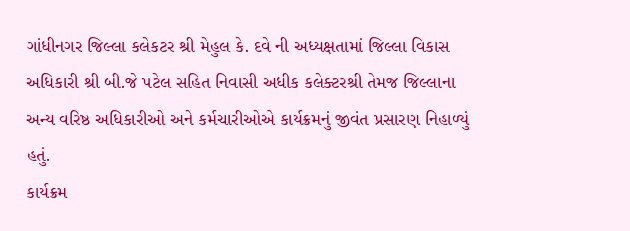ગાંધીનગર જિલ્લા કલેકટર શ્રી મેહુલ કે. દવે ની અધ્યક્ષતામાં જિલ્લા વિકાસ અધિકારી શ્રી બી.જે પટેલ સહિત નિવાસી અધીક કલેક્ટરશ્રી તેમજ જિલ્લાના અન્ય વરિષ્ઠ અધિકારીઓ અને કર્મચારીઓએ કાર્યક્રમનું જીવંત પ્રસારણ નિહાળ્યું હતું.
કાર્યક્રમ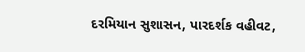દરમિયાન સુશાસન, પારદર્શક વહીવટ,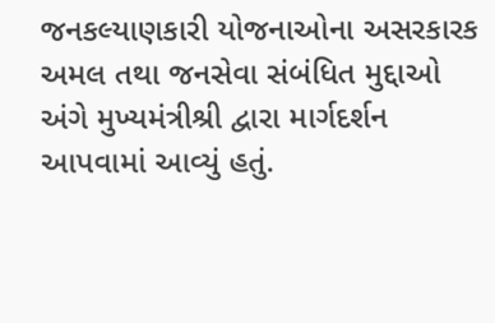જનકલ્યાણકારી યોજનાઓના અસરકારક અમલ તથા જનસેવા સંબંધિત મુદ્દાઓ અંગે મુખ્યમંત્રીશ્રી દ્વારા માર્ગદર્શન આપવામાં આવ્યું હતું.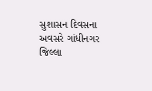સુશાસન દિવસના અવસરે ગાંધીનગર જિલ્લા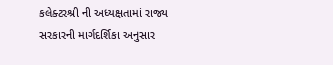કલેક્ટરશ્રી ની અધ્યક્ષતામાં રાજ્ય સરકારની માર્ગદર્શિકા અનુસાર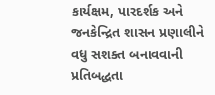કાર્યક્ષમ, પારદર્શક અને જનકેન્દ્રિત શાસન પ્રણાલીને વધુ સશક્ત બનાવવાની પ્રતિબદ્ધતા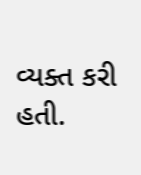વ્યક્ત કરી હતી.